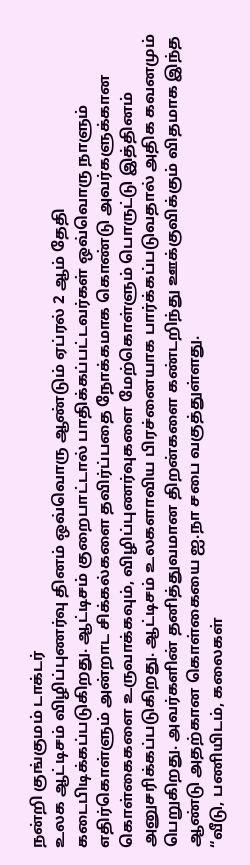நன்றி குங்குமம் டாக்டர்
உலக ஆட்டிசம் விழிப்புணர்வு தினம் ஒவ்வொரு ஆண்டும் ஏப்ரல் 2 ஆம் தேதி கடைபிடிக்கப்படுகிறது. ஆட்டிசம் குறைபாட்டால் பாதிக்கப்பட்டவர்கள் ஒவ்வொரு நாளும் எதிர்கொள்ளும் அன்றாட சிக்கல்களை தவிர்ப்பதை நோக்கமாக கொண்டு அவர்களுக்கான கொள்கைகளை உருவாக்கவும், விழிப்புணர்வுகளை மேற்கொள்ளும் பொருட்டு இத்தினம் அனுசரிக்கப்படுகிறது. ஆட்டிசம் உலகளாவிய பிரச்னையாக பார்க்கப்படுவதால் அதிக கவனமும் பெறுகிறது. அவர்களின் தனித்துவமான திறன்களை கண்டறிந்து ஊக்குவிக்கும் விதமாக இந்த ஆண்டு அதற்கான கொள்கையை ஐ.நா சபை வகுத்துள்ளது.
“வீடு, பணியிடம், கலைகள்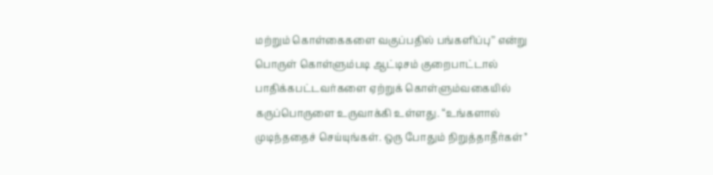மற்றும் கொள்கைகளை வகுப்பதில் பங்களிப்பு’’ என்று பொருள் கொள்ளும்படி ஆட்டிசம் குறைபாட்டால் பாதிக்கபட்டவர்களை ஏற்றுக் கொள்ளும்வகையில் கருப்பொருளை உருவாக்கி உள்ளது. “உங்களால் முடிந்ததைச் செய்யுங்கள். ஒரு போதும் நிறுத்தாதீர்கள்’’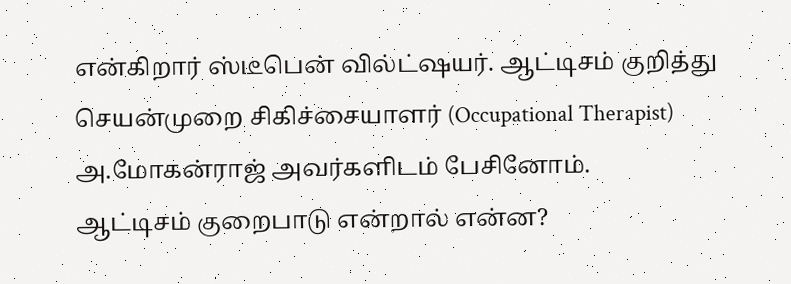என்கிறார் ஸ்டீபென் வில்ட்ஷயர். ஆட்டிசம் குறித்து செயன்முறை சிகிச்சையாளர் (Occupational Therapist) அ.மோகன்ராஜ் அவர்களிடம் பேசினோம்.
ஆட்டிசம் குறைபாடு என்றால் என்ன?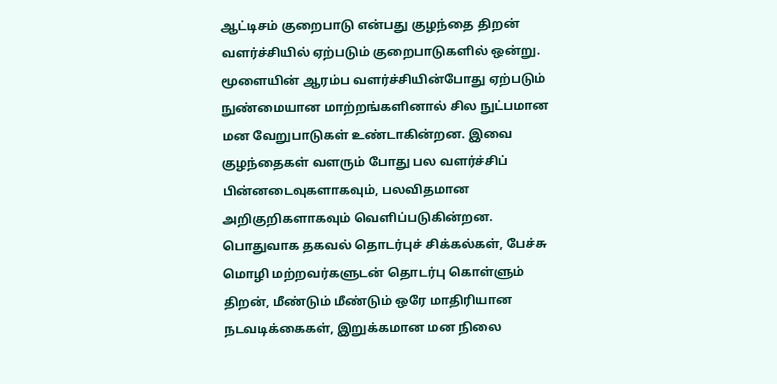ஆட்டிசம் குறைபாடு என்பது குழந்தை திறன் வளர்ச்சியில் ஏற்படும் குறைபாடுகளில் ஒன்று. மூளையின் ஆரம்ப வளர்ச்சியின்போது ஏற்படும் நுண்மையான மாற்றங்களினால் சில நுட்பமான மன வேறுபாடுகள் உண்டாகின்றன. இவை குழந்தைகள் வளரும் போது பல வளர்ச்சிப் பின்னடைவுகளாகவும், பலவிதமான அறிகுறிகளாகவும் வெளிப்படுகின்றன. பொதுவாக தகவல் தொடர்புச் சிக்கல்கள், பேச்சு மொழி மற்றவர்களுடன் தொடர்பு கொள்ளும் திறன், மீண்டும் மீண்டும் ஒரே மாதிரியான நடவடிக்கைகள், இறுக்கமான மன நிலை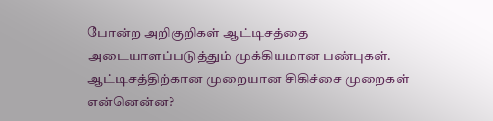போன்ற அறிகுறிகள் ஆட்டிசத்தை அடையாளப்படுத்தும் முக்கியமான பண்புகள்.
ஆட்டிசத்திற்கான முறையான சிகிச்சை முறைகள் என்னென்ன?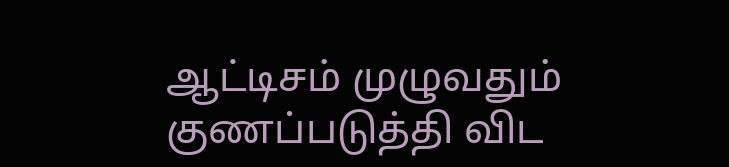ஆட்டிசம் முழுவதும் குணப்படுத்தி விட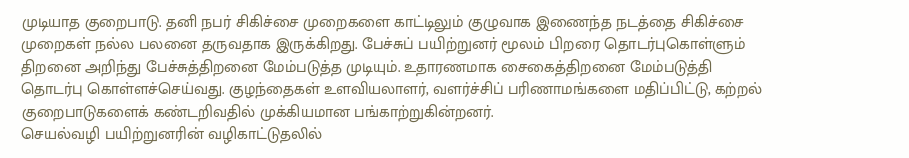முடியாத குறைபாடு. தனி நபர் சிகிச்சை முறைகளை காட்டிலும் குழுவாக இணைந்த நடத்தை சிகிச்சை முறைகள் நல்ல பலனை தருவதாக இருக்கிறது. பேச்சுப் பயிற்றுனர் மூலம் பிறரை தொடர்புகொள்ளும் திறனை அறிந்து பேச்சுத்திறனை மேம்படுத்த முடியும். உதாரணமாக சைகைத்திறனை மேம்படுத்தி தொடர்பு கொள்ளச்செய்வது. குழந்தைகள் உளவியலாளர், வளர்ச்சிப் பரிணாமங்களை மதிப்பிட்டு, கற்றல் குறைபாடுகளைக் கண்டறிவதில் முக்கியமான பங்காற்றுகின்றனர்.
செயல்வழி பயிற்றுனரின் வழிகாட்டுதலில்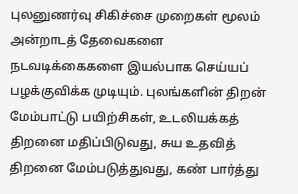புலனுணர்வு சிகிச்சை முறைகள் மூலம் அன்றாடத் தேவைகளை நடவடிக்கைகளை இயல்பாக செய்யப் பழக்குவிக்க முடியும். புலங்களின் திறன் மேம்பாட்டு பயிற்சிகள், உடலியக்கத் திறனை மதிப்பிடுவது, சுய உதவித் திறனை மேம்படுத்துவது, கண் பார்த்து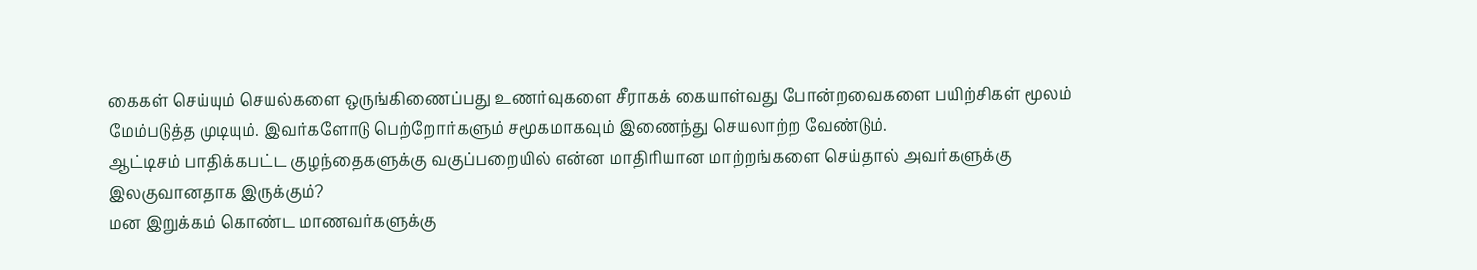கைகள் செய்யும் செயல்களை ஒருங்கிணைப்பது உணர்வுகளை சீராகக் கையாள்வது போன்றவைகளை பயிற்சிகள் மூலம் மேம்படுத்த முடியும். இவர்களோடு பெற்றோர்களும் சமூகமாகவும் இணைந்து செயலாற்ற வேண்டும்.
ஆட்டிசம் பாதிக்கபட்ட குழந்தைகளுக்கு வகுப்பறையில் என்ன மாதிரியான மாற்றங்களை செய்தால் அவர்களுக்கு இலகுவானதாக இருக்கும்?
மன இறுக்கம் கொண்ட மாணவர்களுக்கு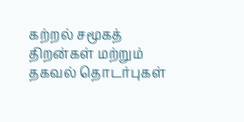கற்றல் சமூகத் திறன்கள் மற்றும் தகவல் தொடர்புகள்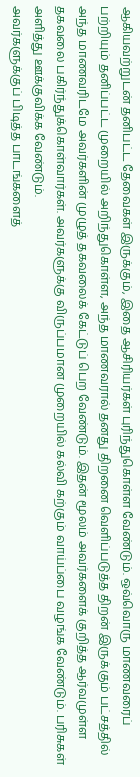ஆகியவற்றுடன் தனிபட்ட தேவைகள் இருக்கும், இதை ஆசிரியர்கள் புரிந்துகொள்ள வேண்டும். ஒவ்வொரு மாணவரைப் பற்றியும் தனிப்பட்ட முறையில் அறிந்துகொள்ள, அந்த மாணவரால் தனது திறனை வெளிப்படுத்த திறன் இருக்கும் பட்சத்தில் அந்த மாணவரிடமே அவர்களின் முழுத் தகவலைக் கேட்டுப் பெற வேண்டும். இதன் மூலம் அவர்களைக் குறித்த ஆர்வமுள்ள தகவலை பகிர்ந்துக்கொள்வார்கள். அவர்களுக்கு விருப்பமான முறையில் கல்வி கற்கும் வாய்ப்பை வழங்க வேண்டும். பரிசுகள் அளித்து ஊக்குவிக்க வேண்டும்.
அவர்களுக்குப் பிடித்த பாடங்களைத்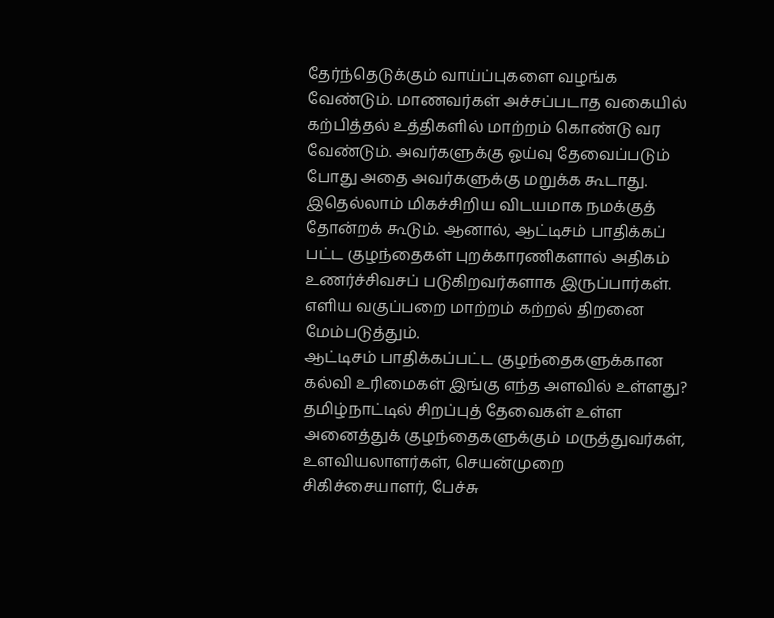தேர்ந்தெடுக்கும் வாய்ப்புகளை வழங்க வேண்டும். மாணவர்கள் அச்சப்படாத வகையில் கற்பித்தல் உத்திகளில் மாற்றம் கொண்டு வர வேண்டும். அவர்களுக்கு ஓய்வு தேவைப்படும் போது அதை அவர்களுக்கு மறுக்க கூடாது. இதெல்லாம் மிகச்சிறிய விடயமாக நமக்குத் தோன்றக் கூடும். ஆனால், ஆட்டிசம் பாதிக்கப் பட்ட குழந்தைகள் புறக்காரணிகளால் அதிகம் உணர்ச்சிவசப் படுகிறவர்களாக இருப்பார்கள். எளிய வகுப்பறை மாற்றம் கற்றல் திறனை மேம்படுத்தும்.
ஆட்டிசம் பாதிக்கப்பட்ட குழந்தைகளுக்கான கல்வி உரிமைகள் இங்கு எந்த அளவில் உள்ளது?
தமிழ்நாட்டில் சிறப்புத் தேவைகள் உள்ள அனைத்துக் குழந்தைகளுக்கும் மருத்துவர்கள், உளவியலாளர்கள், செயன்முறை சிகிச்சையாளர், பேச்சு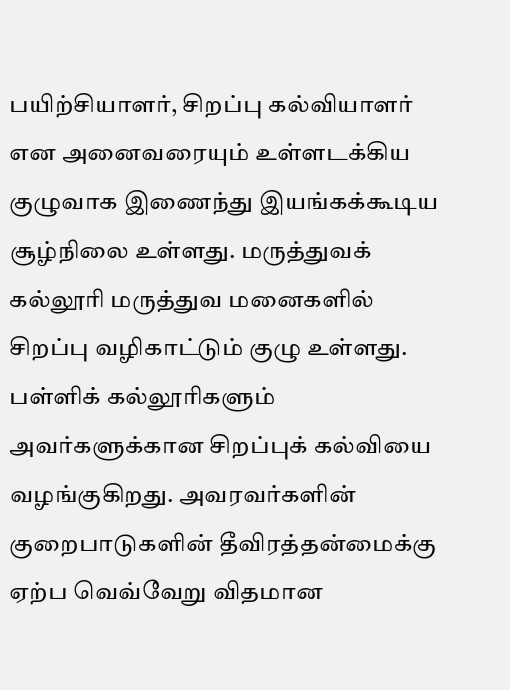பயிற்சியாளர், சிறப்பு கல்வியாளர் என அனைவரையும் உள்ளடக்கிய குழுவாக இணைந்து இயங்கக்கூடிய சூழ்நிலை உள்ளது. மருத்துவக் கல்லூரி மருத்துவ மனைகளில் சிறப்பு வழிகாட்டும் குழு உள்ளது. பள்ளிக் கல்லூரிகளும் அவர்களுக்கான சிறப்புக் கல்வியை வழங்குகிறது. அவரவர்களின் குறைபாடுகளின் தீவிரத்தன்மைக்கு ஏற்ப வெவ்வேறு விதமான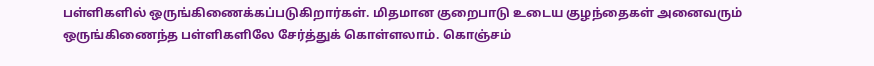பள்ளிகளில் ஒருங்கிணைக்கப்படுகிறார்கள். மிதமான குறைபாடு உடைய குழந்தைகள் அனைவரும் ஒருங்கிணைந்த பள்ளிகளிலே சேர்த்துக் கொள்ளலாம். கொஞ்சம்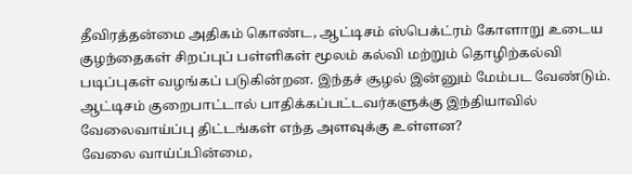தீவிரத்தன்மை அதிகம் கொண்ட, ஆட்டிசம் ஸ்பெக்ட்ரம் கோளாறு உடைய குழந்தைகள் சிறப்புப் பள்ளிகள் மூலம் கல்வி மற்றும் தொழிற்கல்வி படிப்புகள் வழங்கப் படுகின்றன. இந்தச் சூழல் இன்னும் மேம்பட வேண்டும்.
ஆட்டிசம் குறைபாட்டால் பாதிக்கப்பட்டவர்களுக்கு இந்தியாவில் வேலைவாய்ப்பு திட்டங்கள் எந்த அளவுக்கு உள்ளன?
வேலை வாய்ப்பின்மை,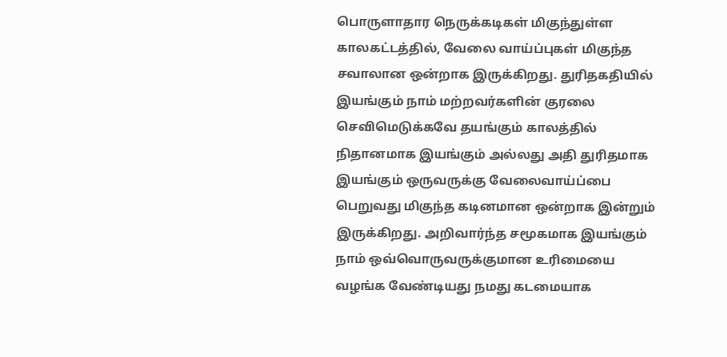பொருளாதார நெருக்கடிகள் மிகுந்துள்ள காலகட்டத்தில், வேலை வாய்ப்புகள் மிகுந்த சவாலான ஒன்றாக இருக்கிறது. துரிதகதியில் இயங்கும் நாம் மற்றவர்களின் குரலை செவிமெடுக்கவே தயங்கும் காலத்தில் நிதானமாக இயங்கும் அல்லது அதி துரிதமாக இயங்கும் ஒருவருக்கு வேலைவாய்ப்பை பெறுவது மிகுந்த கடினமான ஒன்றாக இன்றும் இருக்கிறது. அறிவார்ந்த சமூகமாக இயங்கும் நாம் ஒவ்வொருவருக்குமான உரிமையை வழங்க வேண்டியது நமது கடமையாக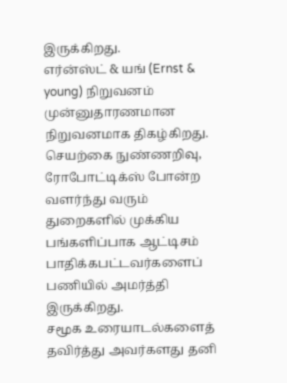இருக்கிறது.
எர்ன்ஸ்ட் & யங் (Ernst & young) நிறுவனம் முன்னுதாரணமான நிறுவனமாக திகழ்கிறது. செயற்கை நுண்ணறிவு, ரோபோட்டிக்ஸ் போன்ற வளர்ந்து வரும் துறைகளில் முக்கிய பங்களிப்பாக ஆட்டிசம் பாதிக்கபட்டவர்களைப் பணியில் அமர்த்தி இருக்கிறது.
சமூக உரையாடல்களைத் தவிர்த்து அவர்களது தனி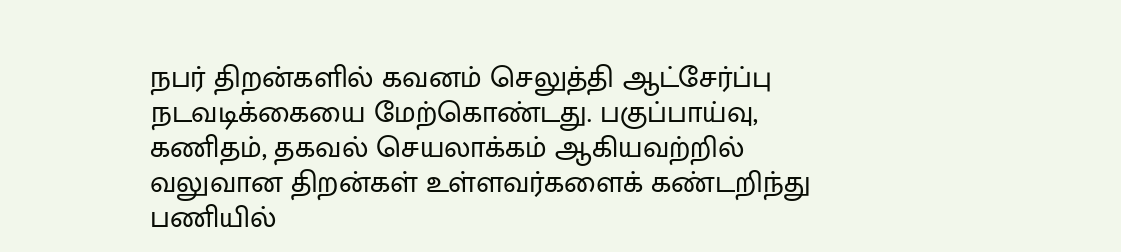நபர் திறன்களில் கவனம் செலுத்தி ஆட்சேர்ப்பு நடவடிக்கையை மேற்கொண்டது. பகுப்பாய்வு, கணிதம், தகவல் செயலாக்கம் ஆகியவற்றில் வலுவான திறன்கள் உள்ளவர்களைக் கண்டறிந்து பணியில்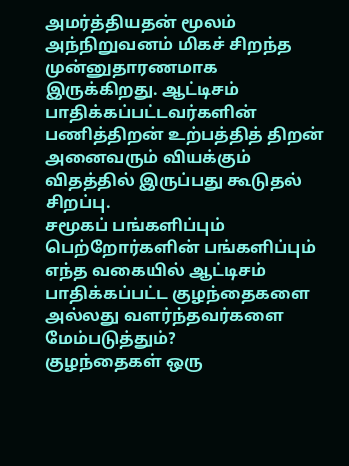அமர்த்தியதன் மூலம் அந்நிறுவனம் மிகச் சிறந்த முன்னுதாரணமாக இருக்கிறது. ஆட்டிசம் பாதிக்கப்பட்டவர்களின் பணித்திறன் உற்பத்தித் திறன் அனைவரும் வியக்கும் விதத்தில் இருப்பது கூடுதல் சிறப்பு.
சமூகப் பங்களிப்பும் பெற்றோர்களின் பங்களிப்பும் எந்த வகையில் ஆட்டிசம் பாதிக்கப்பட்ட குழந்தைகளை அல்லது வளர்ந்தவர்களை மேம்படுத்தும்?
குழந்தைகள் ஒரு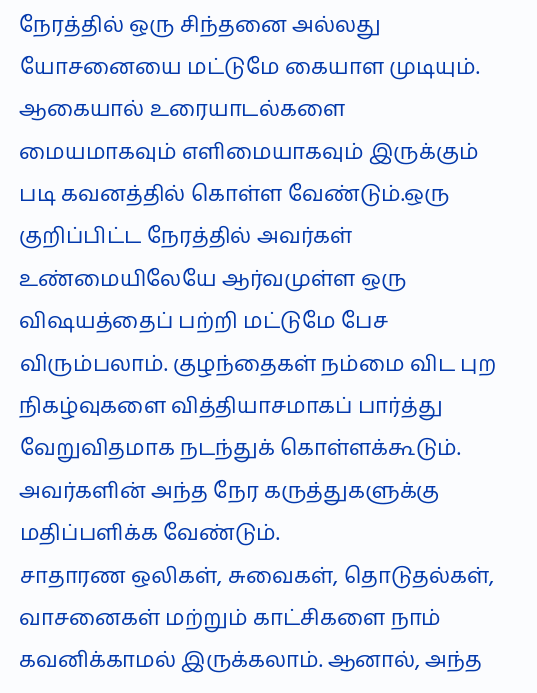நேரத்தில் ஒரு சிந்தனை அல்லது யோசனையை மட்டுமே கையாள முடியும். ஆகையால் உரையாடல்களை மையமாகவும் எளிமையாகவும் இருக்கும் படி கவனத்தில் கொள்ள வேண்டும்.ஒரு குறிப்பிட்ட நேரத்தில் அவர்கள் உண்மையிலேயே ஆர்வமுள்ள ஒரு விஷயத்தைப் பற்றி மட்டுமே பேச விரும்பலாம். குழந்தைகள் நம்மை விட புற நிகழ்வுகளை வித்தியாசமாகப் பார்த்து வேறுவிதமாக நடந்துக் கொள்ளக்கூடும். அவர்களின் அந்த நேர கருத்துகளுக்கு மதிப்பளிக்க வேண்டும்.
சாதாரண ஒலிகள், சுவைகள், தொடுதல்கள், வாசனைகள் மற்றும் காட்சிகளை நாம் கவனிக்காமல் இருக்கலாம். ஆனால், அந்த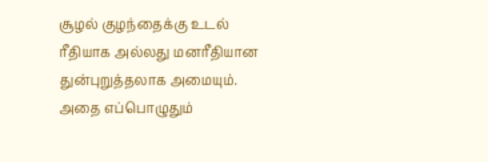சூழல் குழந்தைக்கு உடல் ரீதியாக அல்லது மனரீதியான துன்புறுத்தலாக அமையும். அதை எப்பொழுதும்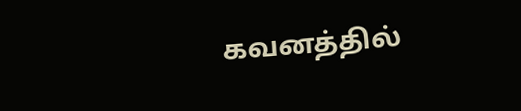கவனத்தில்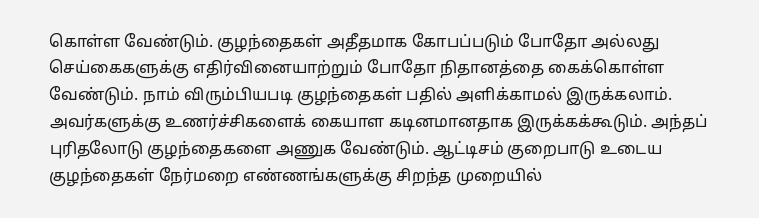கொள்ள வேண்டும். குழந்தைகள் அதீதமாக கோபப்படும் போதோ அல்லது செய்கைகளுக்கு எதிர்வினையாற்றும் போதோ நிதானத்தை கைக்கொள்ள வேண்டும். நாம் விரும்பியபடி குழந்தைகள் பதில் அளிக்காமல் இருக்கலாம்.
அவர்களுக்கு உணர்ச்சிகளைக் கையாள கடினமானதாக இருக்கக்கூடும். அந்தப் புரிதலோடு குழந்தைகளை அணுக வேண்டும். ஆட்டிசம் குறைபாடு உடைய குழந்தைகள் நேர்மறை எண்ணங்களுக்கு சிறந்த முறையில்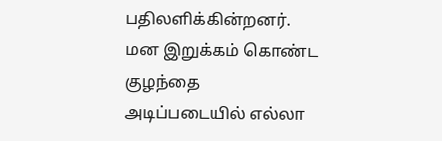பதிலளிக்கின்றனர். மன இறுக்கம் கொண்ட குழந்தை அடிப்படையில் எல்லா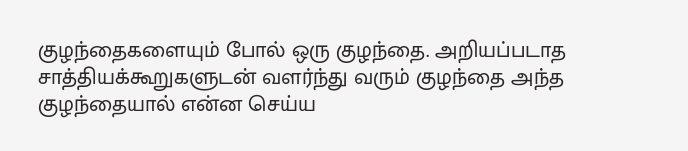குழந்தைகளையும் போல் ஒரு குழந்தை. அறியப்படாத சாத்தியக்கூறுகளுடன் வளர்ந்து வரும் குழந்தை அந்த குழந்தையால் என்ன செய்ய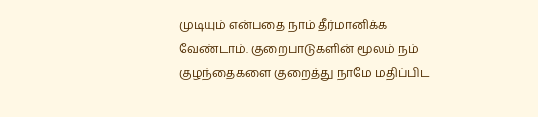முடியும் என்பதை நாம் தீர்மானிக்க வேண்டாம். குறைபாடுகளின் மூலம் நம் குழந்தைகளை குறைத்து நாமே மதிப்பிட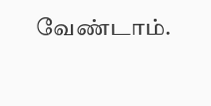வேண்டாம்.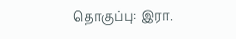தொகுப்பு: இரா.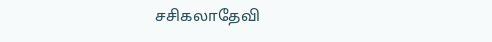சசிகலாதேவி